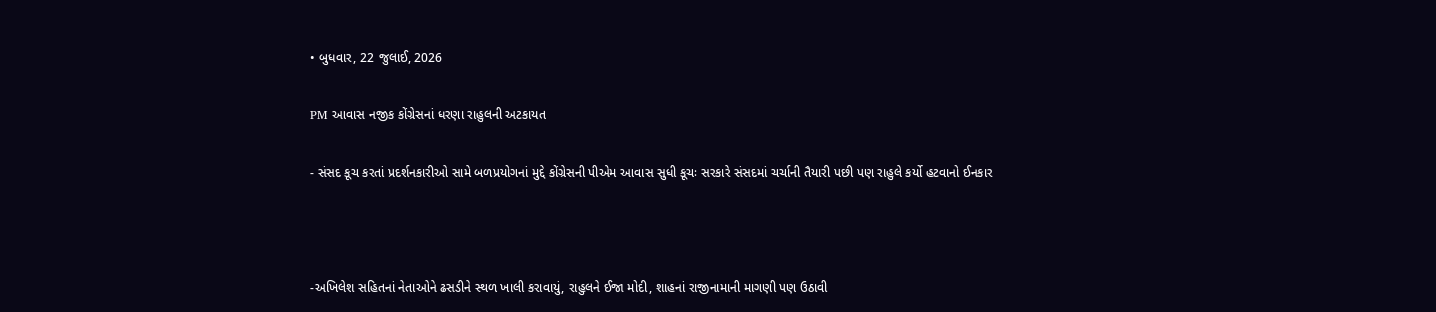• બુધવાર, 22 જુલાઈ, 2026

PM આવાસ નજીક કોંગ્રેસનાં ધરણા રાહુલની અટકાયત

- સંસદ કૂચ કરતાં પ્રદર્શનકારીઓ સામે બળપ્રયોગનાં મુદ્દે કોંગ્રેસની પીએમ આવાસ સુધી કૂચઃ સરકારે સંસદમાં ચર્ચાની તૈયારી પછી પણ રાહુલે કર્યો હટવાનો ઈનકાર



-અખિલેશ સહિતનાં નેતાઓને ઢસડીને સ્થળ ખાલી કરાવાયું, રાહુલને ઈજા મોદી, શાહનાં રાજીનામાની માગણી પણ ઉઠાવી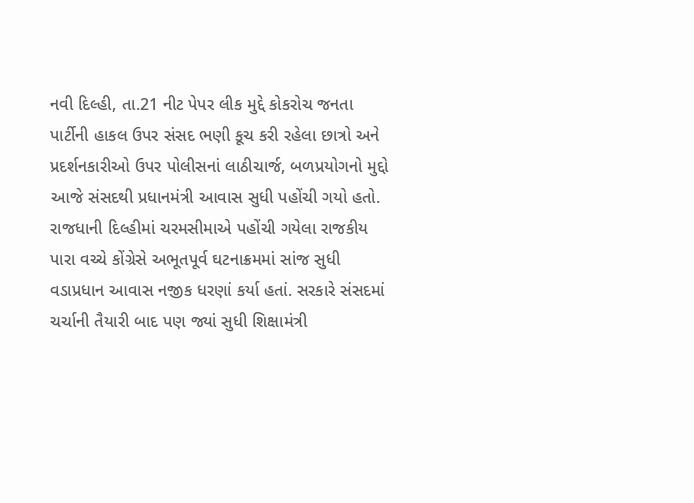નવી દિલ્હી, તા.21 નીટ પેપર લીક મુદ્દે કોકરોચ જનતા પાર્ટીની હાકલ ઉપર સંસદ ભણી કૂચ કરી રહેલા છાત્રો અને પ્રદર્શનકારીઓ ઉપર પોલીસનાં લાઠીચાર્જ, બળપ્રયોગનો મુદ્દો આજે સંસદથી પ્રધાનમંત્રી આવાસ સુધી પહોંચી ગયો હતો. રાજધાની દિલ્હીમાં ચરમસીમાએ પહોંચી ગયેલા રાજકીય પારા વચ્ચે કોંગ્રેસે અભૂતપૂર્વ ઘટનાક્રમમાં સાંજ સુધી વડાપ્રધાન આવાસ નજીક ધરણાં કર્યા હતાં. સરકારે સંસદમાં ચર્ચાની તૈયારી બાદ પણ જ્યાં સુધી શિક્ષામંત્રી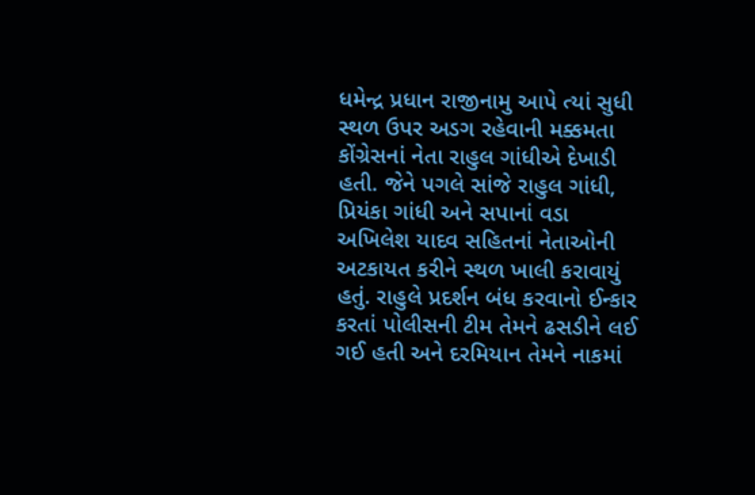ધમેન્દ્ર પ્રધાન રાજીનામુ આપે ત્યાં સુધી સ્થળ ઉપર અડગ રહેવાની મક્કમતા કોંગ્રેસનાં નેતા રાહુલ ગાંધીએ દેખાડી હતી. જેને પગલે સાંજે રાહુલ ગાંધી, પ્રિયંકા ગાંધી અને સપાનાં વડા અખિલેશ યાદવ સહિતનાં નેતાઓની અટકાયત કરીને સ્થળ ખાલી કરાવાયું હતું. રાહુલે પ્રદર્શન બંધ કરવાનો ઈન્કાર કરતાં પોલીસની ટીમ તેમને ઢસડીને લઈ ગઈ હતી અને દરમિયાન તેમને નાકમાં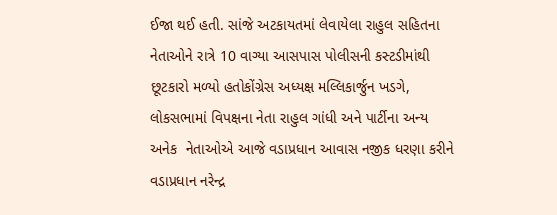ઈજા થઈ હતી. સાંજે અટકાયતમાં લેવાયેલા રાહુલ સહિતના નેતાઓને રાત્રે 10 વાગ્યા આસપાસ પોલીસની કસ્ટડીમાંથી છૂટકારો મળ્યો હતોકોંગ્રેસ અધ્યક્ષ મલ્લિકાર્જુન ખડગે, લોકસભામાં વિપક્ષના નેતા રાહુલ ગાંધી અને પાર્ટીના અન્ય અનેક  નેતાઓએ આજે વડાપ્રધાન આવાસ નજીક ધરણા કરીને વડાપ્રધાન નરેન્દ્ર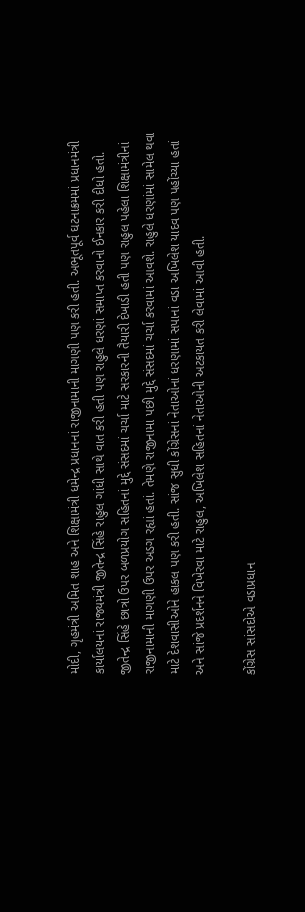મોદી, ગૃહમંત્રી અમિત શાહ અને શિક્ષામંત્રી ધમેન્દ્ર પ્રધાનનાં રાજીનામાની માગણી પણ કરી હતી. અભૂતપૂર્વ ઘટનાક્રમમાં પ્રધાનમંત્રી કાર્યાલયનાં રાજ્યમંત્રી જીતેન્દ્ર સિંહે રાહુલ ગાંધી સાથે વાત કરી હતી પણ રાહુલે ધરણાં સમાપ્ત કરવાનો ઈનકાર કરી દીધો હતો. જીતેન્દ્ર સિંહે છાત્રો ઉપર બળપ્રયોગ સહિતનાં મુદ્દે સંસદમાં ચર્ચા માટે સરકારની તૈયારી દેખાડી હતી પણ રાહુલ પહેલા શિક્ષામંત્રીનાં રાજીનામાની માગણી ઉપર અડગ રહ્યાં હતાં. તેમણે રાજીનામા પછી મુદ્દે સંસદમાં ચર્ચા કરવામાં આવશે. રાહુલે ધરણાંમાં સામેલ થવા માટે દેશવાસીઓને હાકલ પણ કરી હતી. સાંજ સુધી કોંગ્રેસનાં નેતાઓનાં ધરણામાં સપાનાં વડા અખિલેશ યાદવ પણ પહોંચ્યા હતાં અને સાંજે પ્રદર્શનને વિખેરવા માટે રાહુલ, અખિલેશ સહિતનાં નેતાઓની અટકાયત કરી લેવામાં આવી હતી.

કોંગ્રેસ સાંસદોએ વડાપ્રધાન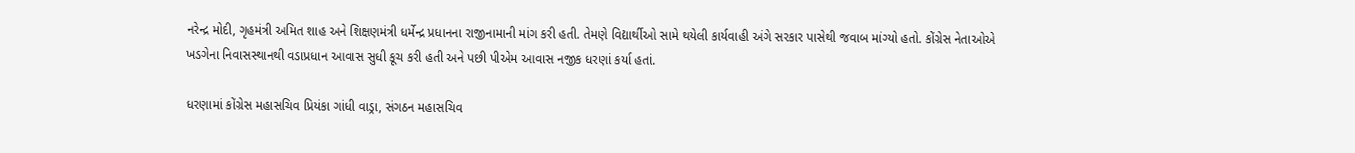નરેન્દ્ર મોદી, ગૃહમંત્રી અમિત શાહ અને શિક્ષણમંત્રી ધર્મેન્દ્ર પ્રધાનના રાજીનામાની માંગ કરી હતી. તેમણે વિદ્યાર્થીઓ સામે થયેલી કાર્યવાહી અંગે સરકાર પાસેથી જવાબ માંગ્યો હતો. કોંગ્રેસ નેતાઓએ ખડગેના નિવાસસ્થાનથી વડાપ્રધાન આવાસ સુધી કૂચ કરી હતી અને પછી પીએમ આવાસ નજીક ધરણાં કર્યા હતાં.

ધરણામાં કોંગ્રેસ મહાસચિવ પ્રિયંકા ગાંધી વાડ્રા, સંગઠન મહાસચિવ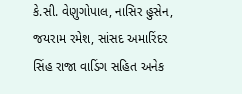કે.સી. વેણુગોપાલ, નાસિર હુસેન, જયરામ રમેશ, સાંસદ અમારિંદર સિંહ રાજા વાડિંગ સહિત અનેક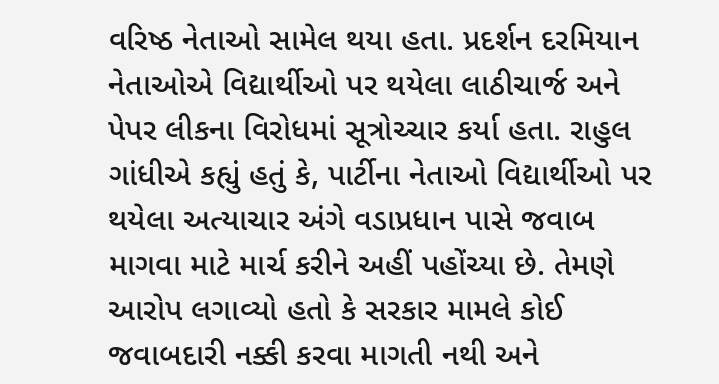વરિષ્ઠ નેતાઓ સામેલ થયા હતા. પ્રદર્શન દરમિયાન નેતાઓએ વિદ્યાર્થીઓ પર થયેલા લાઠીચાર્જ અને પેપર લીકના વિરોધમાં સૂત્રોચ્ચાર કર્યા હતા. રાહુલ ગાંધીએ કહ્યું હતું કે, પાર્ટીના નેતાઓ વિદ્યાર્થીઓ પર થયેલા અત્યાચાર અંગે વડાપ્રધાન પાસે જવાબ માગવા માટે માર્ચ કરીને અહીં પહોંચ્યા છે. તેમણે આરોપ લગાવ્યો હતો કે સરકાર મામલે કોઈ જવાબદારી નક્કી કરવા માગતી નથી અને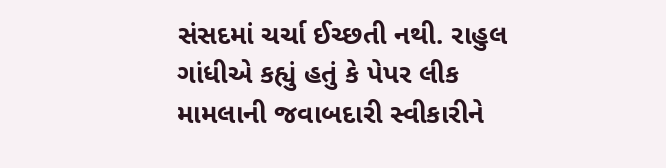સંસદમાં ચર્ચા ઈચ્છતી નથી. રાહુલ ગાંધીએ કહ્યું હતું કે પેપર લીક મામલાની જવાબદારી સ્વીકારીને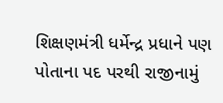શિક્ષણમંત્રી ધર્મેન્દ્ર પ્રધાને પણ પોતાના પદ પરથી રાજીનામું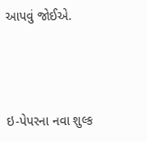આપવું જોઈએ.



ઇ-પેપરના નવા શુલ્ક